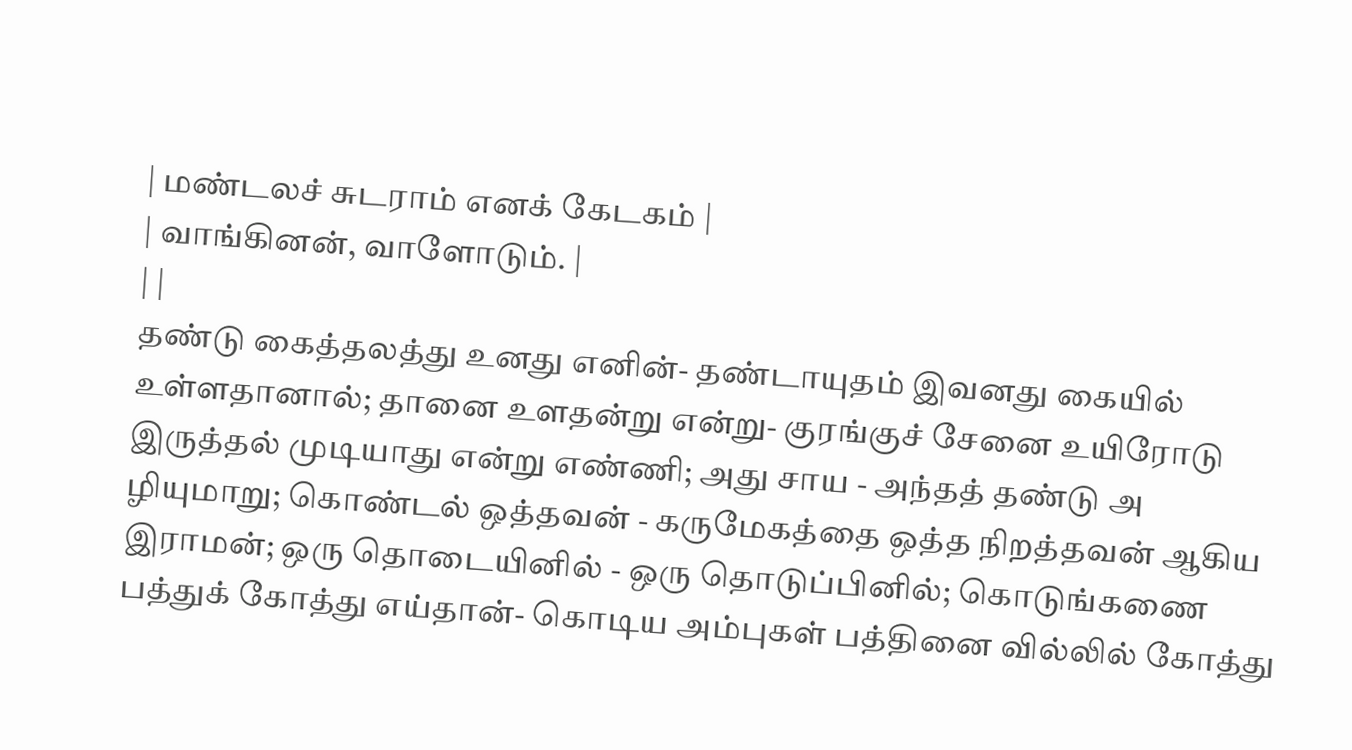| மண்டலச் சுடராம் எனக் கேடகம் |
| வாங்கினன், வாளோடும். |
| |
தண்டு கைத்தலத்து உனது எனின்- தண்டாயுதம் இவனது கையில் உள்ளதானால்; தானை உளதன்று என்று- குரங்குச் சேனை உயிரோடு இருத்தல் முடியாது என்று எண்ணி; அது சாய - அந்தத் தண்டு அ ழியுமாறு; கொண்டல் ஒத்தவன் - கருமேகத்தை ஒத்த நிறத்தவன் ஆகிய இராமன்; ஒரு தொடையினில் - ஒரு தொடுப்பினில்; கொடுங்கணை பத்துக் கோத்து எய்தான்- கொடிய அம்புகள் பத்தினை வில்லில் கோத்து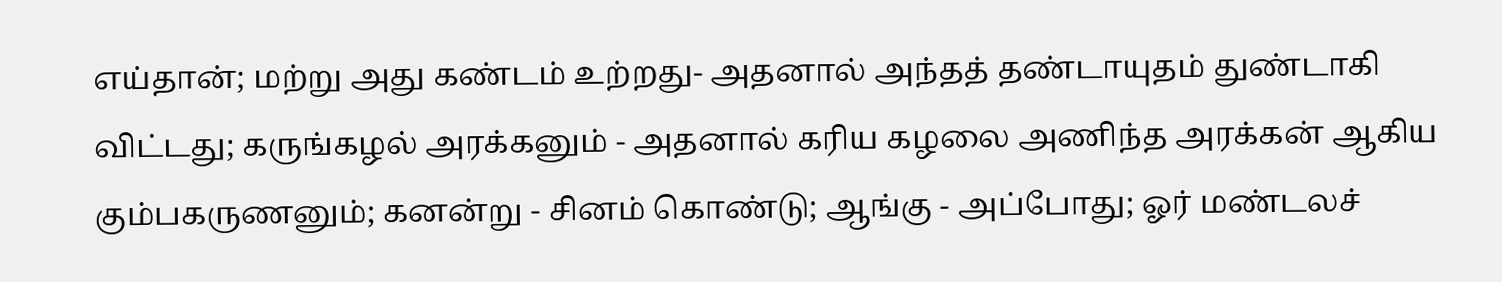எய்தான்; மற்று அது கண்டம் உற்றது- அதனால் அந்தத் தண்டாயுதம் துண்டாகி விட்டது; கருங்கழல் அரக்கனும் - அதனால் கரிய கழலை அணிந்த அரக்கன் ஆகிய கும்பகருணனும்; கனன்று - சினம் கொண்டு; ஆங்கு - அப்போது; ஓர் மண்டலச்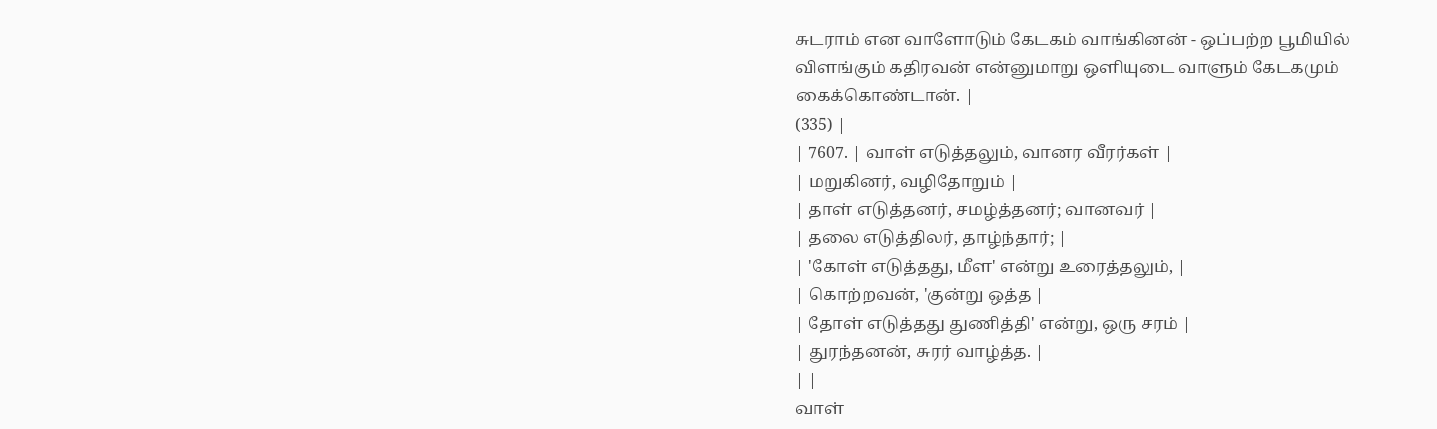சுடராம் என வாளோடும் கேடகம் வாங்கினன் - ஒப்பற்ற பூமியில் விளங்கும் கதிரவன் என்னுமாறு ஒளியுடை வாளும் கேடகமும் கைக்கொண்டான். |
(335) |
| 7607. | வாள் எடுத்தலும், வானர வீரர்கள் |
| மறுகினர், வழிதோறும் |
| தாள் எடுத்தனர், சமழ்த்தனர்; வானவர் |
| தலை எடுத்திலர், தாழ்ந்தார்; |
| 'கோள் எடுத்தது, மீள' என்று உரைத்தலும், |
| கொற்றவன், 'குன்று ஒத்த |
| தோள் எடுத்தது துணித்தி' என்று, ஒரு சரம் |
| துரந்தனன், சுரர் வாழ்த்த. |
| |
வாள்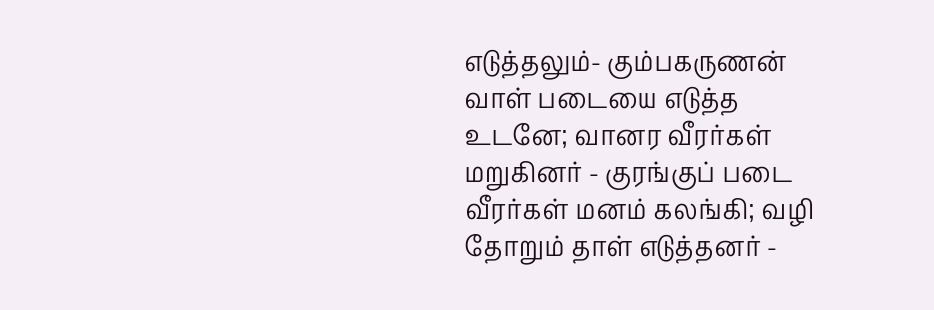எடுத்தலும்- கும்பகருணன் வாள் படையை எடுத்த உடனே; வானர வீரர்கள் மறுகினர் - குரங்குப் படை வீரர்கள் மனம் கலங்கி; வழி தோறும் தாள் எடுத்தனர் -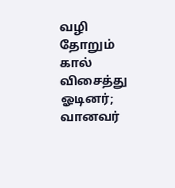வழி தோறும் கால் விசைத்து ஓடினர்; வானவர்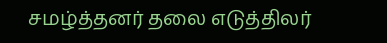சமழ்த்தனர் தலை எடுத்திலர்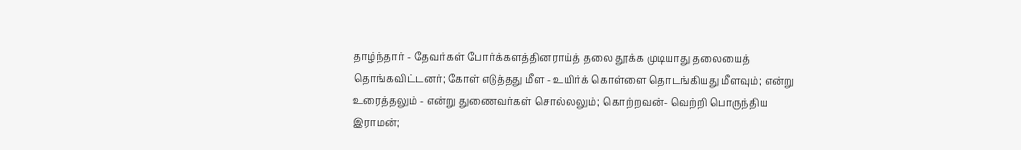தாழ்ந்தார் - தேவர்கள் போர்க்களத்தினராய்த் தலை தூக்க முடியாது தலையைத் தொங்கவிட்டனர்; கோள் எடுத்தது மீள - உயிர்க் கொள்ளை தொடங்கியது மீளவும்; என்று உரைத்தலும் - என்று துணைவர்கள் சொல்லலும்; கொற்றவன்- வெற்றி பொருந்திய இராமன்;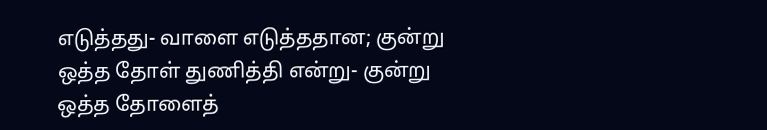எடுத்தது- வாளை எடுத்ததான; குன்று ஒத்த தோள் துணித்தி என்று- குன்று ஒத்த தோளைத்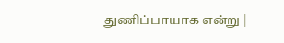துணிப்பாயாக என்று |